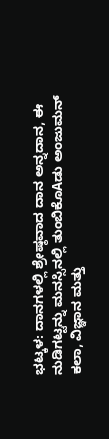ಭಟ್ಕಳ: ದಾನಗಳಲ್ಲಿ ಶ್ರೇಷ್ಠವಾದ ದಾನ ಅನ್ನದಾನ, ಈ ನುಡಿಗಟ್ಟನ್ನು ಮನಸ್ಸಿನಲ್ಲಿ ತುಂಬಿಕೊAಡು ಅಂಜುಮನ್ ಕಲಾ, ವಿಜ್ಞಾನ ಮತ್ತು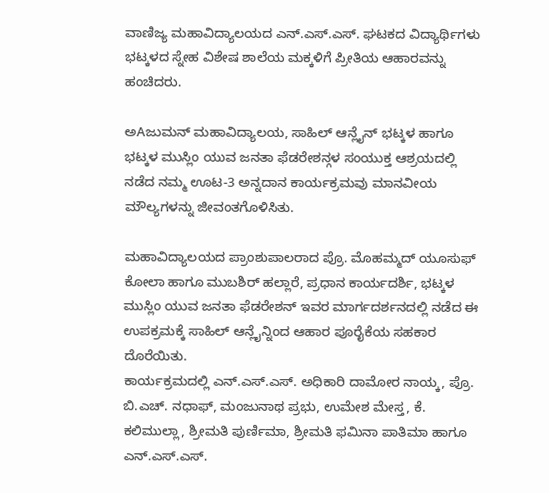ವಾಣಿಜ್ಯ ಮಹಾವಿದ್ಯಾಲಯದ ಎನ್.ಎಸ್.ಎಸ್. ಘಟಕದ ವಿದ್ಯಾರ್ಥಿಗಳು ಭಟ್ಕಳದ ಸ್ನೇಹ ವಿಶೇಷ ಶಾಲೆಯ ಮಕ್ಕಳಿಗೆ ಪ್ರೀತಿಯ ಆಹಾರವನ್ನು ಹಂಚಿದರು.

ಅAಜುಮನ್ ಮಹಾವಿದ್ಯಾಲಯ, ಸಾಹಿಲ್ ಆನ್ಲೈನ್ ಭಟ್ಕಳ ಹಾಗೂ ಭಟ್ಕಳ ಮುಸ್ಲಿಂ ಯುವ ಜನತಾ ಫೆಡರೇಶನ್ಗಳ ಸಂಯುಕ್ತ ಆಶ್ರಯದಲ್ಲಿ ನಡೆದ ನಮ್ಮ ಊಟ-3 ಅನ್ನದಾನ ಕಾರ್ಯಕ್ರಮವು ಮಾನವೀಯ ಮೌಲ್ಯಗಳನ್ನು ಜೀವಂತಗೊಳಿಸಿತು.

ಮಹಾವಿದ್ಯಾಲಯದ ಪ್ರಾಂಶುಪಾಲರಾದ ಪ್ರೊ. ಮೊಹಮ್ಮದ್ ಯೂಸುಫ್ ಕೋಲಾ ಹಾಗೂ ಮುಬಶಿರ್ ಹಲ್ಲಾರೆ, ಪ್ರಧಾನ ಕಾರ್ಯದರ್ಶಿ, ಭಟ್ಕಳ ಮುಸ್ಲಿಂ ಯುವ ಜನತಾ ಫೆಡರೇಶನ್ ಇವರ ಮಾರ್ಗದರ್ಶನದಲ್ಲಿ ನಡೆದ ಈ ಉಪಕ್ರಮಕ್ಕೆ ಸಾಹಿಲ್ ಆನ್ಲೈನ್ನಿಂದ ಆಹಾರ ಪೂರೈಕೆಯ ಸಹಕಾರ ದೊರೆಯಿತು.
ಕಾರ್ಯಕ್ರಮದಲ್ಲಿ ಎನ್.ಎಸ್.ಎಸ್. ಅಧಿಕಾರಿ ದಾಮೋರ ನಾಯ್ಕ, ಪ್ರೊ. ಬಿ.ಎಚ್. ನಧಾಫ್, ಮಂಜುನಾಥ ಪ್ರಭು, ಉಮೇಶ ಮೇಸ್ತ, ಕೆ. ಕಲಿಮುಲ್ಲಾ, ಶ್ರೀಮತಿ ಪುರ್ಣಿಮಾ, ಶ್ರೀಮತಿ ಫಮಿನಾ ಪಾತಿಮಾ ಹಾಗೂ ಎನ್.ಎಸ್.ಎಸ್.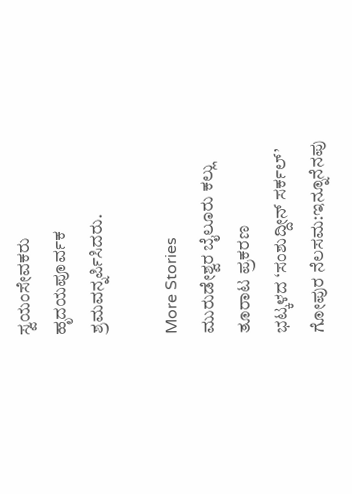ಸ್ವಯಂಸೇವಕರು ಹೃದಯಪೂರ್ವಕ ಶ್ರಮವನ್ನರ್ಪಿಸಿದರು.

More Stories
ಮುರುಡೇಶ್ವರ ಬೈಲೂರು ಕಲ್ಲು ತೂರಾಟ ಪ್ರಕರಣ
ಭಟ್ಕಳದ ‘ಸಂಶುದ್ದೀನ್ ಸರ್ಕಲ್’ ಗೋಪುರ ನೆಲಸಮ:ಇನ್ನೂನೆನಪು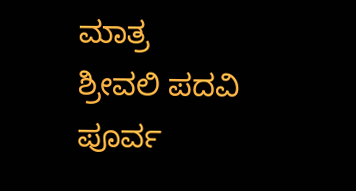ಮಾತ್ರ
ಶ್ರೀವಲಿ ಪದವಿ ಪೂರ್ವ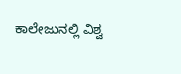ಕಾಲೇಜುನಲ್ಲಿ ವಿಶ್ವ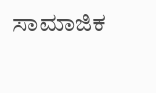ಸಾಮಾಜಿಕ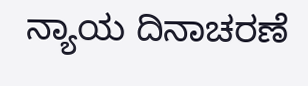ನ್ಯಾಯ ದಿನಾಚರಣೆ